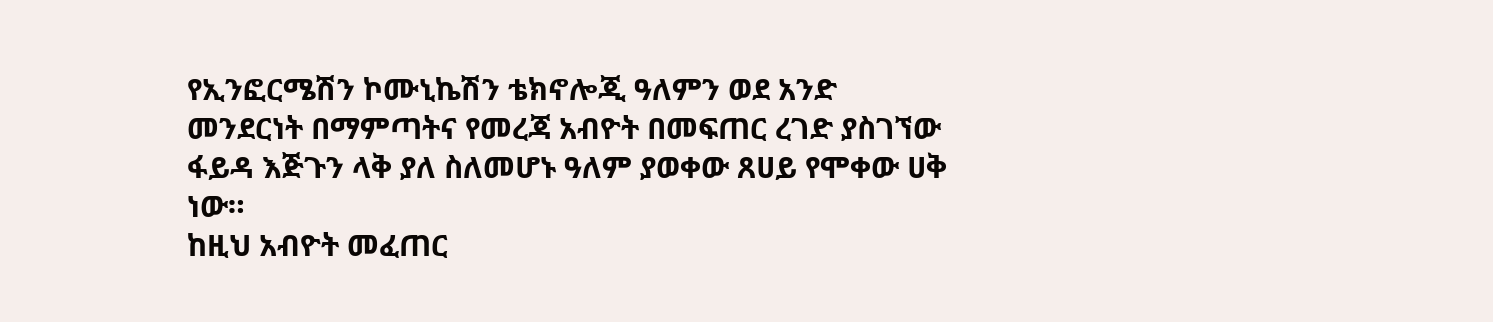የኢንፎርሜሽን ኮሙኒኬሽን ቴክኖሎጂ ዓለምን ወደ አንድ መንደርነት በማምጣትና የመረጃ አብዮት በመፍጠር ረገድ ያስገኘው ፋይዳ እጅጉን ላቅ ያለ ስለመሆኑ ዓለም ያወቀው ጸሀይ የሞቀው ሀቅ ነው።
ከዚህ አብዮት መፈጠር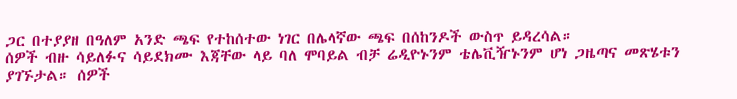ጋር በተያያዘ በዓለም አንድ ጫፍ የተከሰተው ነገር በሌላኛው ጫፍ በሰከንዶች ውስጥ ይዳረሳል።
ሰዎች ብዙ ሳይለፉና ሳይደክሙ እጃቸው ላይ ባለ ሞባይል ብቻ ሬዲዮኑንም ቴሌቪዥኑንም ሆነ ጋዜጣና መጽሄቱን ያገኙታል። ሰዎች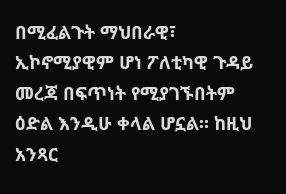በሚፈልጉት ማህበራዊ፣ ኢኮኖሚያዊም ሆነ ፖለቲካዊ ጉዳይ መረጃ በፍጥነት የሚያገኙበትም ዕድል እንዲሁ ቀላል ሆኗል። ከዚህ አንጻር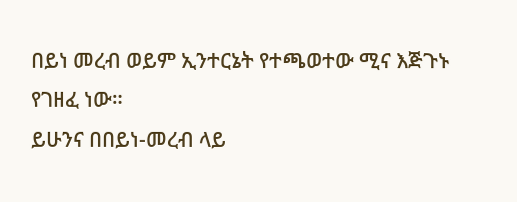በይነ መረብ ወይም ኢንተርኔት የተጫወተው ሚና እጅጉኑ የገዘፈ ነው።
ይሁንና በበይነ-መረብ ላይ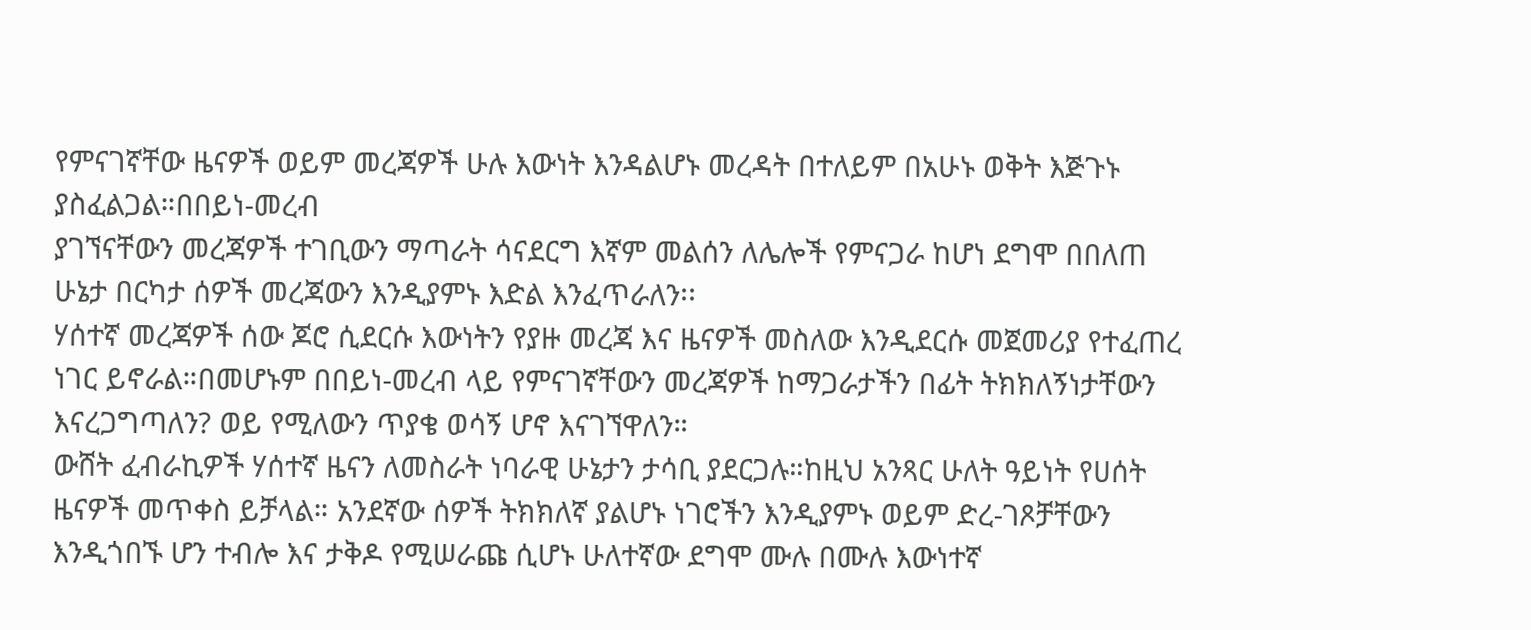የምናገኛቸው ዜናዎች ወይም መረጃዎች ሁሉ እውነት እንዳልሆኑ መረዳት በተለይም በአሁኑ ወቅት እጅጉኑ ያስፈልጋል።በበይነ-መረብ
ያገኘናቸውን መረጃዎች ተገቢውን ማጣራት ሳናደርግ እኛም መልሰን ለሌሎች የምናጋራ ከሆነ ደግሞ በበለጠ ሁኔታ በርካታ ሰዎች መረጃውን እንዲያምኑ እድል እንፈጥራለን፡፡
ሃሰተኛ መረጃዎች ሰው ጆሮ ሲደርሱ እውነትን የያዙ መረጃ እና ዜናዎች መስለው እንዲደርሱ መጀመሪያ የተፈጠረ ነገር ይኖራል።በመሆኑም በበይነ-መረብ ላይ የምናገኛቸውን መረጃዎች ከማጋራታችን በፊት ትክክለኝነታቸውን እናረጋግጣለን? ወይ የሚለውን ጥያቄ ወሳኝ ሆኖ እናገኘዋለን።
ውሸት ፈብራኪዎች ሃሰተኛ ዜናን ለመስራት ነባራዊ ሁኔታን ታሳቢ ያደርጋሉ።ከዚህ አንጻር ሁለት ዓይነት የሀሰት ዜናዎች መጥቀስ ይቻላል። አንደኛው ሰዎች ትክክለኛ ያልሆኑ ነገሮችን እንዲያምኑ ወይም ድረ-ገጾቻቸውን እንዲጎበኙ ሆን ተብሎ እና ታቅዶ የሚሠራጩ ሲሆኑ ሁለተኛው ደግሞ ሙሉ በሙሉ እውነተኛ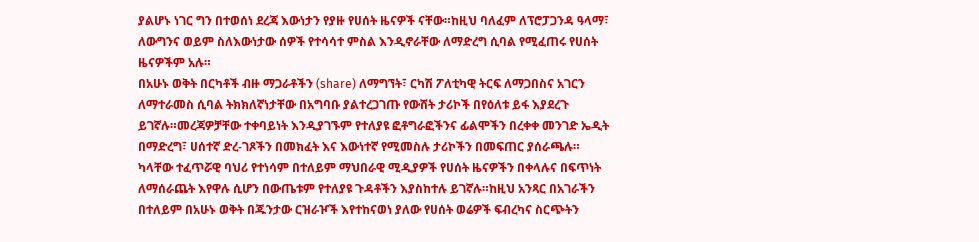ያልሆኑ ነገር ግን በተወሰነ ደረጃ እውነታን የያዙ የሀሰት ዜናዎች ናቸው።ከዚህ ባለፈም ለፕሮፓጋንዳ ዓላማ፣ ለውግንና ወይም ስለእውነታው ሰዎች የተሳሳተ ምስል እንዲኖራቸው ለማድረግ ሲባል የሚፈጠሩ የሀሰት ዜናዎችም አሉ።
በአሁኑ ወቅት በርካቶች ብዙ ማጋራቶችን (share) ለማግኘት፣ ርካሽ ፖለቲካዊ ትርፍ ለማጋበስና አገርን ለማተራመስ ሲባል ትክክለኛነታቸው በአግባቡ ያልተረጋገጡ የውሸት ታሪኮች በየዕለቱ ይፋ እያደረጉ ይገኛሉ።መረጃዎቻቸው ተቀባይነት እንዲያገኙም የተለያዩ ፎቶግራፎችንና ፊልሞችን በረቀቀ መንገድ ኤዲት በማድረግ፣ ሀሰተኛ ድረ-ገጾችን በመክፈት እና እውነተኛ የሚመስሉ ታሪኮችን በመፍጠር ያሰራጫሉ።
ካላቸው ተፈጥሯዊ ባህሪ የተነሳም በተለይም ማህበራዊ ሚዲያዎች የሀሰት ዜናዎችን በቀላሉና በፍጥነት ለማሰራጨት እየዋሉ ሲሆን በውጤቱም የተለያዩ ጉዳቶችን እያስከተሉ ይገኛሉ።ከዚህ አንጻር በአገራችን በተለይም በአሁኑ ወቅት በጁንታው ርዝራዦች እየተከናወነ ያለው የሀሰት ወሬዎች ፍብረካና ስርጭትን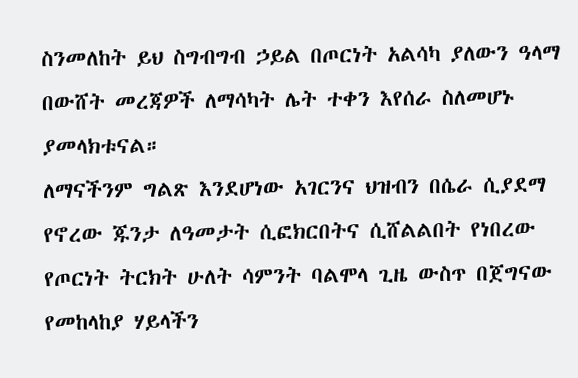ስንመለከት ይህ ስግብግብ ኃይል በጦርነት አልሳካ ያለውን ዓላማ በውሸት መረጃዎች ለማሳካት ሌት ተቀን እየሰራ ስለመሆኑ ያመላክቱናል።
ለማናችንም ግልጽ እንደሆነው አገርንና ህዝብን በሴራ ሲያደማ የኖረው ጁንታ ለዓመታት ሲፎክርበትና ሲሸልልበት የነበረው የጦርነት ትርክት ሁለት ሳምንት ባልሞላ ጊዜ ውስጥ በጀግናው የመከላከያ ሃይላችን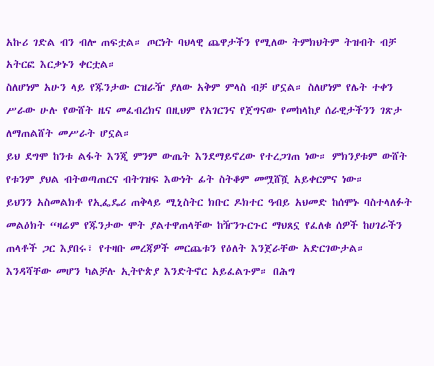አኩሪ ገድል ብን ብሎ ጠፍቷል። ጦርነት ባህላዊ ጨዋታችን የሚለው ትምክህትም ትዝብት ብቻ አትርፎ እርቃኑን ቀርቷል።
ስለሆነም አሁን ላይ የጁንታው ርዝራዥ ያለው አቅም ምላስ ብቻ ሆኗል። ስለሆነም የሌት ተቀን ሥራው ሁሉ የውሸት ዜና መፈብረክና በዚህም የአገርንና የጀግናው የመከላከያ ሰራዊታችንን ገጽታ ለማጠልሸት መሥራት ሆኗል።
ይህ ደግሞ ከንቱ ልፋት እንጂ ምንም ውጤት እንደማይኖረው የተረጋገጠ ነው። ምክንያቱም ውሸት የቱንም ያህል ብትወጣጠርና ብትገዝፍ እውነት ፊት ስትቆም መሟሸሿ አይቀርምና ነው።
ይህንን አስመልክቶ የኢፌዴሪ ጠቅላይ ሚኒስትር ክቡር ዶክተር ዓብይ አህመድ ከሰሞኑ ባስተላለፉት መልዕክት “ዛሬም የጁንታው ሞት ያልተዋጠላቸው ከዥንጉርጉር ማህጸኗ የፈለቁ ሰዎች ከሀገራችን ጠላቶች ጋር እያበሩ፣ የተዛቡ መረጃዎች መርጨቱን የዕለት እንጀራቸው አድርገውታል።
እንዳሻቸው መሆን ካልቻሉ ኢትዮጵያ እንድትኖር አይፈልጉም። በሕግ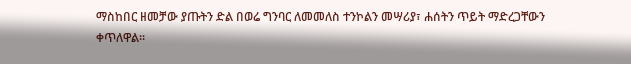ማስከበር ዘመቻው ያጡትን ድል በወሬ ግንባር ለመመለስ ተንኮልን መሣሪያ፣ ሐሰትን ጥይት ማድረጋቸውን ቀጥለዋል።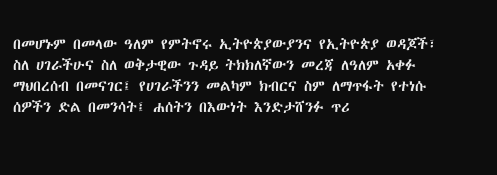በመሆኑም በመላው ዓለም የምትኖሩ ኢትዮጵያውያንና የኢትዮጵያ ወዳጆች፣ ስለ ሀገራችሁና ስለ ወቅታዊው ጉዳይ ትክክለኛውን መረጃ ለዓለም አቀፉ ማህበረሰብ በመናገር፤ የሀገራችንን መልካም ክብርና ስም ለማጥፋት የተነሱ ሰዎችን ድል በመንሳት፤ ሐሰትን በእውነት እንድታሸንፉ ጥሪ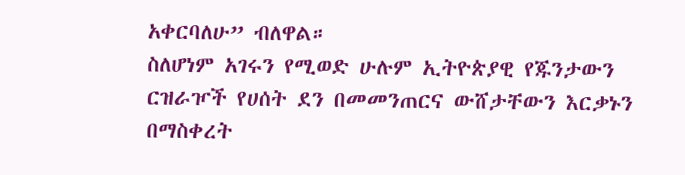አቀርባለሁ” ብለዋል።
ስለሆነም አገሩን የሚወድ ሁሉም ኢትዮጵያዊ የጁንታውን ርዝራዦች የሀሰት ደን በመመንጠርና ውሸታቸውን እርቃኑን በማስቀረት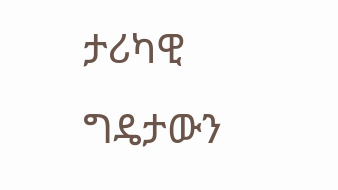ታሪካዊ ግዴታውን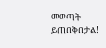መወጣት ይጠበቅበታል!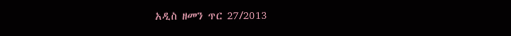አዲስ ዘመን ጥር 27/2013